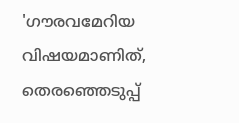'ഗൗരവമേറിയ വിഷയമാണിത്, തെരഞ്ഞെടുപ്പ്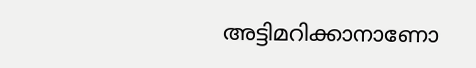അട്ടിമറിക്കാനാണോ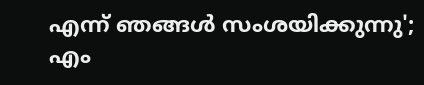എന്ന് ഞങ്ങൾ സംശയിക്കുന്നു'; എം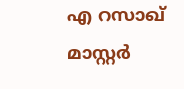എ റസാഖ് മാസ്റ്റർ